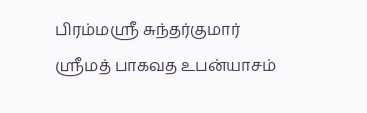பிரம்மஸ்ரீ சுந்தர்குமார் ஸ்ரீமத் பாகவத உபன்யாசம்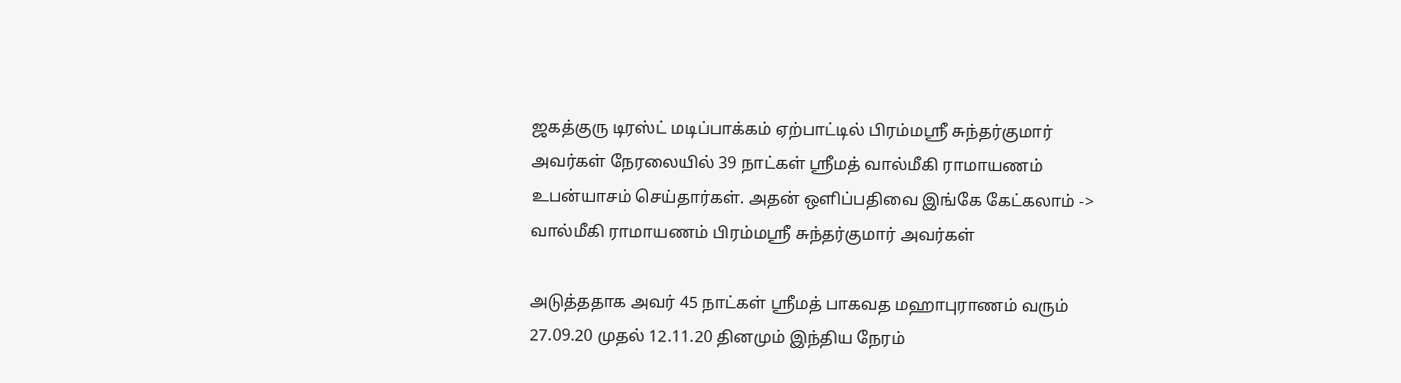ஜகத்குரு டிரஸ்ட் மடிப்பாக்கம் ஏற்பாட்டில் பிரம்மஸ்ரீ சுந்தர்குமார் அவர்கள் நேரலையில் 39 நாட்கள் ஸ்ரீமத் வால்மீகி ராமாயணம் உபன்யாசம் செய்தார்கள். அதன் ஒளிப்பதிவை இங்கே கேட்கலாம் -> வால்மீகி ராமாயணம் பிரம்மஸ்ரீ சுந்தர்குமார் அவர்கள்

அடுத்ததாக அவர் 45 நாட்கள் ஸ்ரீமத் பாகவத மஹாபுராணம் வரும் 27.09.20 முதல் 12.11.20 தினமும் இந்திய நேரம்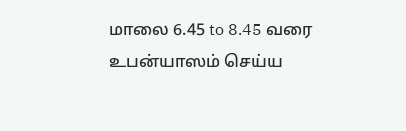மாலை 6.45 to 8.45 வரை உபன்யாஸம் செய்ய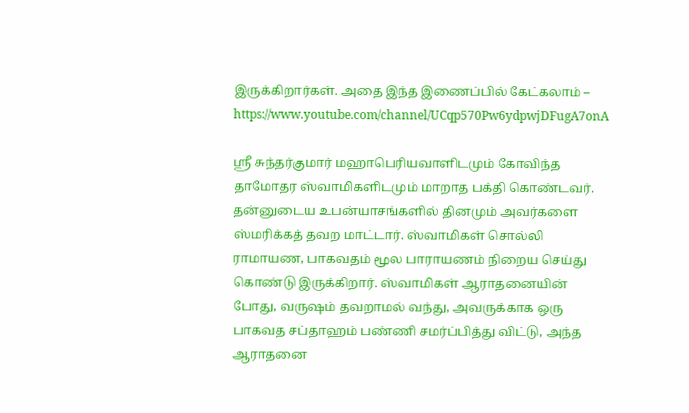இருக்கிறார்கள். அதை இந்த இணைப்பில் கேட்கலாம் – https://www.youtube.com/channel/UCqp570Pw6ydpwjDFugA7onA

ஸ்ரீ சுந்தர்குமார் மஹாபெரியவாளிடமும் கோவிந்த தாமோதர ஸ்வாமிகளிடமும் மாறாத பக்தி கொண்டவர். தன்னுடைய உபன்யாசங்களில் தினமும் அவர்களை ஸ்மரிக்கத் தவற மாட்டார். ஸ்வாமிகள் சொல்லி ராமாயண, பாகவதம் மூல பாராயணம் நிறைய செய்து கொண்டு இருக்கிறார். ஸ்வாமிகள் ஆராதனையின் போது, வருஷம் தவறாமல் வந்து, அவருக்காக ஒரு பாகவத சப்தாஹம் பண்ணி சமர்ப்பித்து விட்டு, அந்த ஆராதனை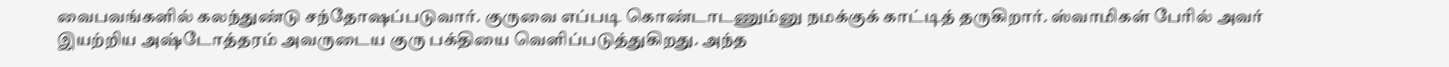வைபவங்களில் கலந்துண்டு சந்தோஷப்படுவார். குருவை எப்படி கொண்டாடணும்னு நமக்குக் காட்டித் தருகிறார். ஸ்வாமிகள் பேரில் அவர் இயற்றிய அஷ்டோத்தரம் அவருடைய குரு பக்தியை வெளிப்படுத்துகிறது. அந்த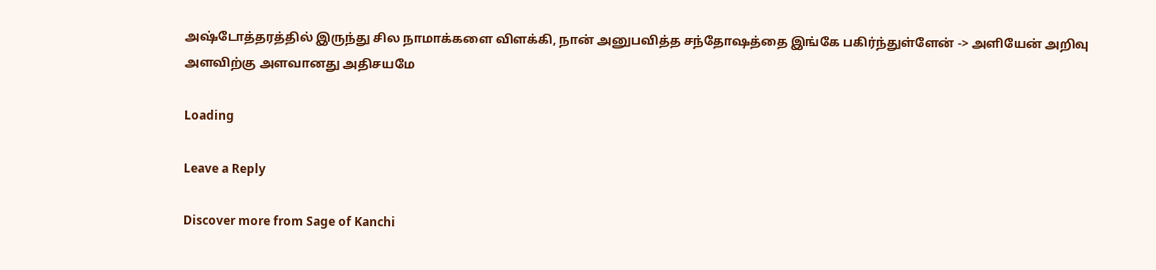அஷ்டோத்தரத்தில் இருந்து சில நாமாக்களை விளக்கி, நான் அனுபவித்த சந்தோஷத்தை இங்கே பகிர்ந்துள்ளேன் -> அளியேன் அறிவு அளவிற்கு அளவானது அதிசயமே

Loading

Leave a Reply

Discover more from Sage of Kanchi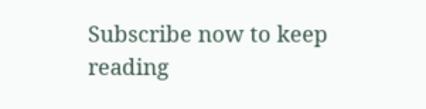Subscribe now to keep reading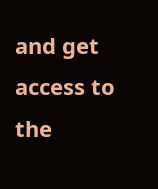and get access to the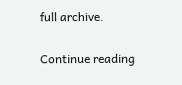full archive.

Continue reading